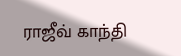ராஜீவ் காந்தி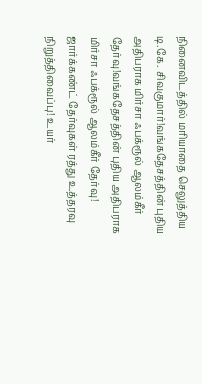நினைவிடத்தில் மரியாதை செலுத்திய டி.கே. சிவகுமார்!வங்கதேசத்தின் புதிய அதிபராக மிர்சா ஃபக்ரூல் ஆலம்கீர் தேர்வு!வங்கதேசத்தின் புதிய அதிபராக மிர்சா ஃபக்ரூல் ஆலம்கீர் தேர்வு! ஜார்க்கண்ட் தேர்வுகள் ரத்து உத்தரவு நிறுத்திவைப்பு! உயர்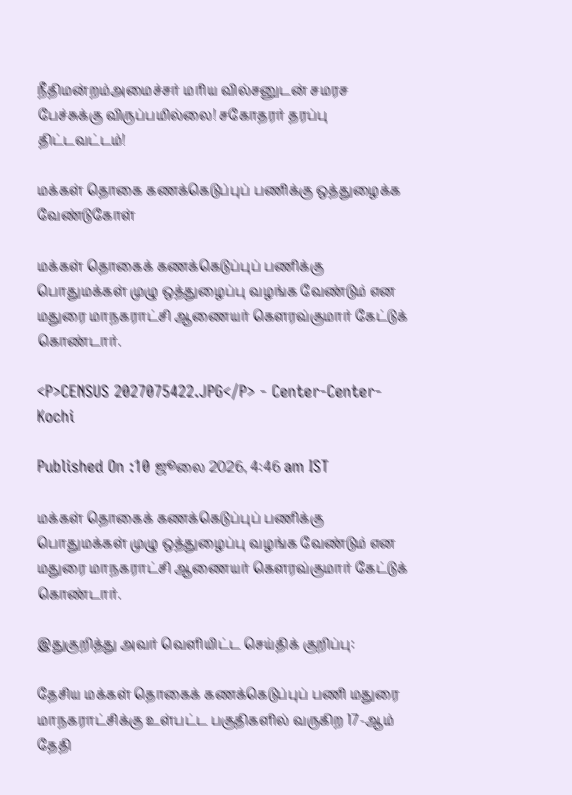நீதிமன்றம்அமைச்சர் மரிய வில்சனுடன் சமரச பேச்சுக்கு விருப்பமில்லை! சகோதரர் தரப்பு திட்டவட்டம்!

மக்கள் தொகை கணக்கெடுப்புப் பணிக்கு ஒத்துழைக்க வேண்டுகோள்

மக்கள் தொகைக் கணக்கெடுப்புப் பணிக்கு பொதுமக்கள் முழு ஒத்துழைப்பு வழங்க வேண்டும் என மதுரை மாநகராட்சி ஆணையர் கௌரவ்குமார் கேட்டுக் கொண்டார்.

<P>CENSUS 2027075422.JPG</P> - Center-Center-Kochi

Published On :10 ஜூலை 2026, 4:46 am IST

மக்கள் தொகைக் கணக்கெடுப்புப் பணிக்கு பொதுமக்கள் முழு ஒத்துழைப்பு வழங்க வேண்டும் என மதுரை மாநகராட்சி ஆணையர் கௌரவ்குமார் கேட்டுக் கொண்டார்.

இதுகுறித்து அவர் வெளியிட்ட செய்திக் குறிப்பு:

தேசிய மக்கள் தொகைக் கணக்கெடுப்புப் பணி மதுரை மாநகராட்சிக்கு உள்பட்ட பகுதிகளில் வருகிற 17-ஆம் தேதி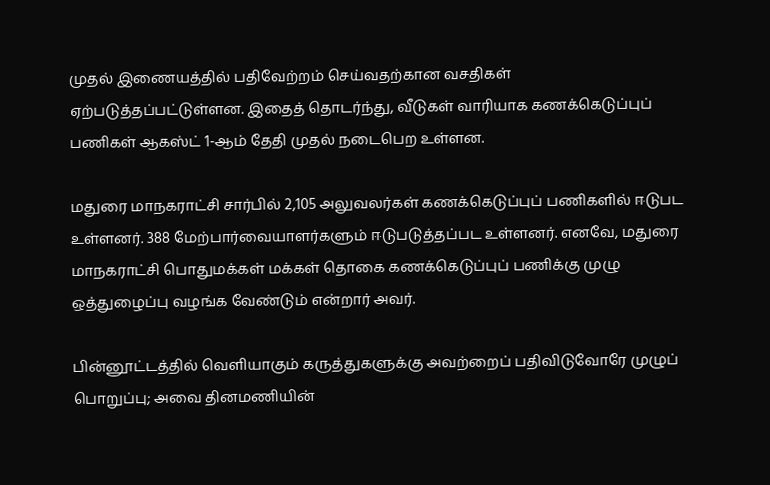முதல் இணையத்தில் பதிவேற்றம் செய்வதற்கான வசதிகள் ஏற்படுத்தப்பட்டுள்ளன. இதைத் தொடர்ந்து, வீடுகள் வாரியாக கணக்கெடுப்புப் பணிகள் ஆகஸ்ட் 1-ஆம் தேதி முதல் நடைபெற உள்ளன.

மதுரை மாநகராட்சி சார்பில் 2,105 அலுவலர்கள் கணக்கெடுப்புப் பணிகளில் ஈடுபட உள்ளனர். 388 மேற்பார்வையாளர்களும் ஈடுபடுத்தப்பட உள்ளனர். எனவே, மதுரை மாநகராட்சி பொதுமக்கள் மக்கள் தொகை கணக்கெடுப்புப் பணிக்கு முழு ஒத்துழைப்பு வழங்க வேண்டும் என்றார் அவர்.

பின்னூட்டத்தில் வெளியாகும் கருத்துகளுக்கு அவற்றைப் பதிவிடுவோரே முழுப் பொறுப்பு; அவை தினமணியின்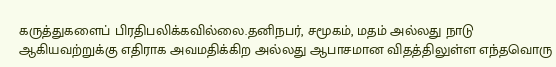கருத்துகளைப் பிரதிபலிக்கவில்லை.தனிநபர், சமூகம், மதம் அல்லது நாடு ஆகியவற்றுக்கு எதிராக அவமதிக்கிற அல்லது ஆபாசமான விதத்திலுள்ள எந்தவொரு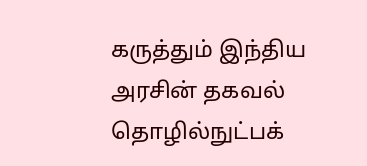கருத்தும் இந்திய அரசின் தகவல் தொழில்நுட்பக்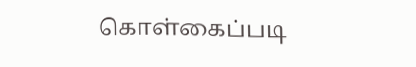கொள்கைப்படி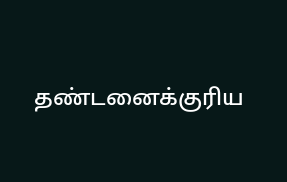தண்டனைக்குரிய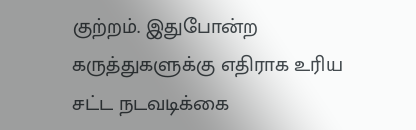குற்றம். இதுபோன்ற கருத்துகளுக்கு எதிராக உரிய சட்ட நடவடிக்கை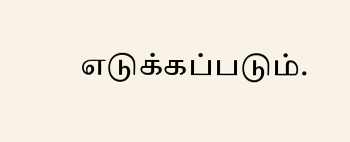எடுக்கப்படும்.